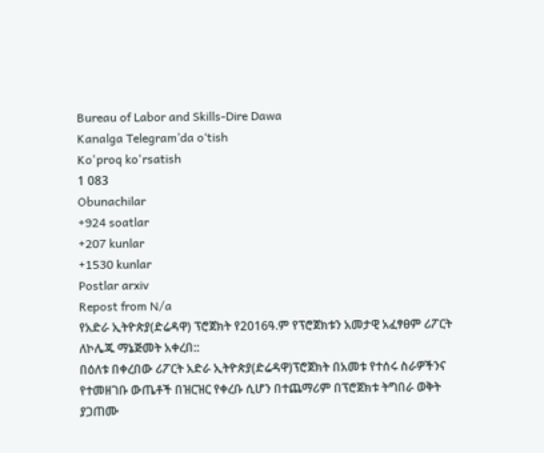Bureau of Labor and Skills-Dire Dawa
Kanalga Telegram’da o‘tish
Ko'proq ko'rsatish
1 083
Obunachilar
+924 soatlar
+207 kunlar
+1530 kunlar
Postlar arxiv
Repost from N/a
የአድራ ኢትዮጵያ(ድሬዳዋ) ፕሮጀክት የ2016ዓ.ም የፕሮጀክቱን አመታዊ አፈፃፀም ሪፖርት ለኮሌጁ ማኔጅመት አቀረበ::
በዕለቱ በቀረበው ሪፖርት አድራ ኢትዮጵያ(ድሬዳዋ)ፕሮጀክት በአመቱ የተሰሩ ስራዎችንና የተመዘገቡ ውጤቶች በዝርዝር የቀረቡ ሲሆን በተጨማሪም በፕሮጀክቱ ትግበራ ወቅት ያጋጠሙ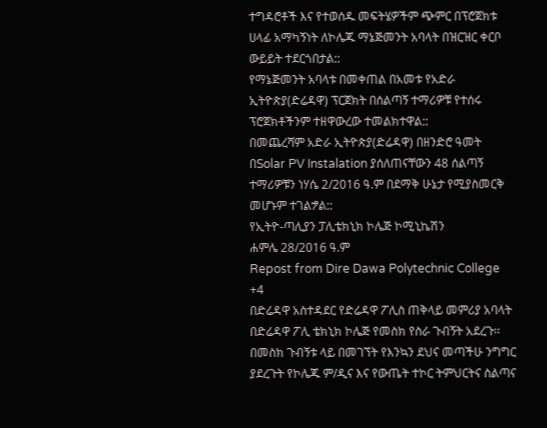ተግዳሮቶች እና የተወሰዱ መፍትሄዎችም ጭምር በፕሮጀክቱ ሀላፊ አማካኝነት ለኮሌጁ ማኔጅመንት አባላት በዝርዝር ቀርቦ ውይይት ተደርጎበታል::
የማኔጅመንት አባላቱ በመቀጠል በአመቱ የአድራ ኢትዮጵያ(ድሬዳዋ) ፕርጀክት በሰልጣኝ ተማሪዎቹ የተሰሩ ፕሮጀክቶችንም ተዘዋውረው ተመልክተዋል::
በመጨረሻም አድራ ኢትዮጵያ(ድሬዳዋ) በዘንድሮ ዓመት በSolar PV Instalation ያሰለጠናቸውን 48 ሰልጣኝ ተማሪዎቹን ነሃሴ 2/2016 ዓ.ም በደማቅ ሁኔታ የሚያስመርቅ መሆኑም ተገልፇል::
የኢትዮ-ጣሊያን ፓሊቴክኒክ ኮሌጅ ኮሚኒኬሽን
ሐምሌ 28/2016 ዓ.ም
Repost from Dire Dawa Polytechnic College
+4
በድሬዳዋ አስተዳደር የድሬዳዋ ፖሊስ ጠቅላይ መምሪያ አባላት በድሬዳዋ ፖሊ ቴክኒክ ኮሌጅ የመስክ የስራ ጉብኝት አደረጉ፡፡
በመስክ ጉብኝቱ ላይ በመገኘት የእንኳን ደህና መጣችሁ ንግግር ያደረጉት የኮሌጁ ም/ዲና እና የውጤት ተኮር ትምህርትና ስልጣና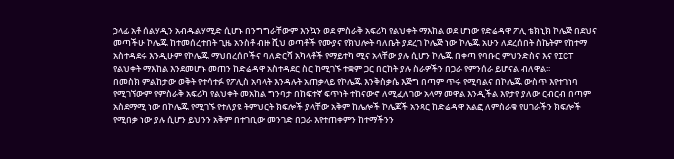ኃላፊ አቶ ሰልሃዲን አብዱልሃሚድ ሲሆኑ በንግግራቸውም እንኳን ወደ ምስራቅ አፍሪካ የልህቀት ማእከል ወደ ሆነው የድሬዳዋ ፖሊ ቴክኒክ ኮሌጅ በደህና መጣችሁ ኮሌጁ ከተመሰረተበት ጊዜ አንስቶ ብዙ ሺህ ወጣቶች የሙያና የክህሎት ባለቤት ያደረገ ኮሌጅ ነው ኮሌጁ አሁን ለደረሰበት ስኬትም የከተማ አስተዳደሩ እንዲሁም የኮሌጁ ማህበረሰቦችና ባለድርሻ አካላቶች የማይተካ ሚና አላቸው ያሉ ሲሆን ኮሌጁ በቀጣ የባቡር ምህንድስና እና የICT የልህቀት ማእከል እንደመሆኑ መጠን ከድሬዳዋ አስተዳደር ስር ከሚገኙ ተቋም ጋር በርከት ያሉ ስራዎችን በጋራ የምንሰራ ይሆናል ብለዋል፡፡
በመስክ ምልከታው ወቅት የተሳተፉ የፖሊስ አባላት እንዳሉት አጠቃላይ የኮሌጁ እንቅስቃሴ እጅግ በጣም ጥሩ የሚባልና በኮሌጁ ውስጥ እየተገነባ የሚገኘውም የምስራቅ አፍሪካ የልህቀት መአከል ግንባታ በከፍተኛ ፍጥነት ተከናውኖ ለሚፈለገው አላማ መዋል እንዲችል እየታየ ያለው ርብርብ በጣም አስደማሚ ነው በኮሌጁ የሚገኙ የተለያዩ ትምህርት ክፍሎች ያላቸው አቅም ከሌሎች ኮሌጆች አንጻር ከድሬዳዋ አልፎ ለምስራቁ የሀገራችን ክፍሎች የሚበቃ ነው ያሉ ሲሆን ይህንን አቅም በተገቢው መንገድ በጋራ እየተጠቀምን ከተማችንን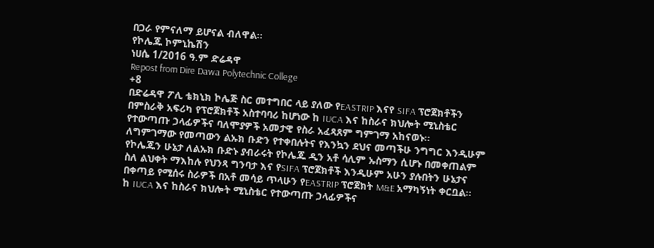በጋራ የምናለማ ይሆናል ብለዋል፡፡
የኮሌጁ ኮምኒኬሽን
ነሀሴ 1/2016 ዓ.ም ድሬዳዋ
Repost from Dire Dawa Polytechnic College
+8
በድሬዳዋ ፖሊ ቴክኒክ ኮሌጅ ስር መተግበር ላይ ያለው የEASTRIP እናየ SIFA ፕሮጀክቶችን በምስራቅ አፍሪካ የፕሮጀክቶች አስተባባሪ ከሆነው ከ IUCA እና ከስራና ክህሎት ሚኒስቴር የተውጣጡ ኃላፊዎችና ባለሞያዎች አመታዊ የስራ አፈጻጸም ግምገማ አከናወኑ፡፡
ለግምገማው የመጣውን ልኡክ ቡድን የተቀበሉትና የእንኳን ደህና መጣችሁ ንግግር እንዲሁም የኮሌጁን ሁኔታ ለልኡክ ቡድኑ ያብራሩት የኮሌጁ ዲን አቶ ሳሊም ኡስማን ሲሆኑ በመቀጠልም ስለ ልህቀት ማእከሉ የህንጻ ግንባታ እና የSIFA ፕሮጀክቶች እንዲሁም አሁን ያሉበትን ሁኔታና በቀጣይ የሚሰሩ ስራዎች በአቶ መሳይ ጥላሁን የEASTRIP ፕሮጀክት M&E አማካኝነት ቀርቧል፡፡
ከ IUCA እና ከስራና ክህሎት ሚኒስቴር የተውጣጡ ኃላፊዎችና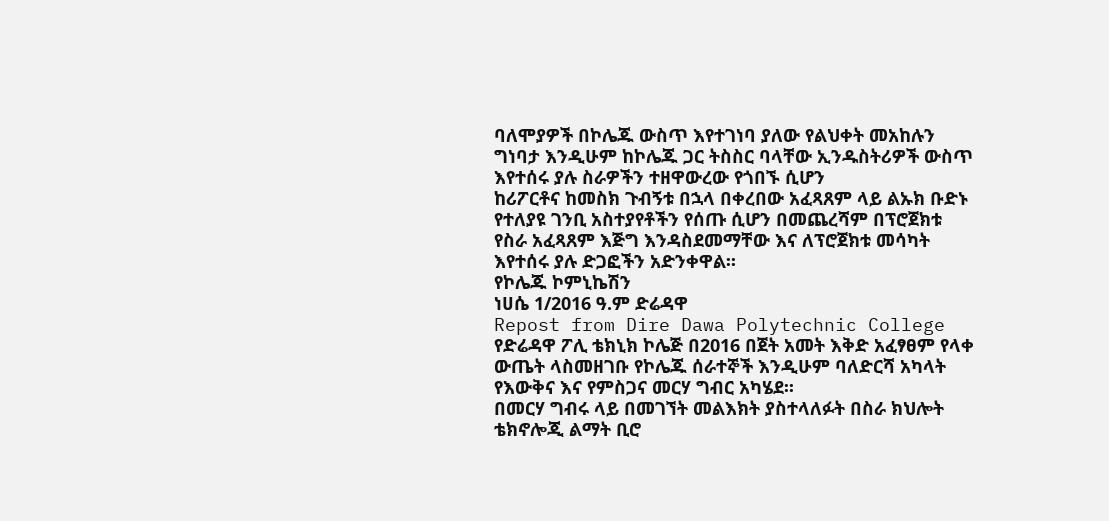ባለሞያዎች በኮሌጁ ውስጥ እየተገነባ ያለው የልህቀት መአከሉን ግነባታ እንዲሁም ከኮሌጁ ጋር ትስስር ባላቸው ኢንዱስትሪዎች ውስጥ እየተሰሩ ያሉ ስራዎችን ተዘዋውረው የጎበኙ ሲሆን
ከሪፖርቶና ከመስክ ጉብኝቱ በኋላ በቀረበው አፈጻጸም ላይ ልኡክ ቡድኑ የተለያዩ ገንቢ አስተያየቶችን የሰጡ ሲሆን በመጨረሻም በፕሮጀክቱ የስራ አፈጻጸም እጅግ እንዳስደመማቸው እና ለፕሮጀክቱ መሳካት እየተሰሩ ያሉ ድጋፎችን አድንቀዋል፡፡
የኮሌጁ ኮምኒኬሽን
ነሀሴ 1/2016 ዓ.ም ድሬዳዋ
Repost from Dire Dawa Polytechnic College
የድሬዳዋ ፖሊ ቴክኒክ ኮሌጅ በ2016 በጀት አመት እቅድ አፈፃፀም የላቀ ውጤት ላስመዘገቡ የኮሌጁ ሰራተኞች እንዲሁም ባለድርሻ አካላት የእውቅና እና የምስጋና መርሃ ግብር አካሄደ፡፡
በመርሃ ግብሩ ላይ በመገኘት መልእክት ያስተላለፉት በስራ ክህሎት ቴክኖሎጂ ልማት ቢሮ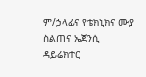ም/ኃላፊና የቴክኒክና ሙያ ስልጠና ኤጀንሲ ዳይሬክተር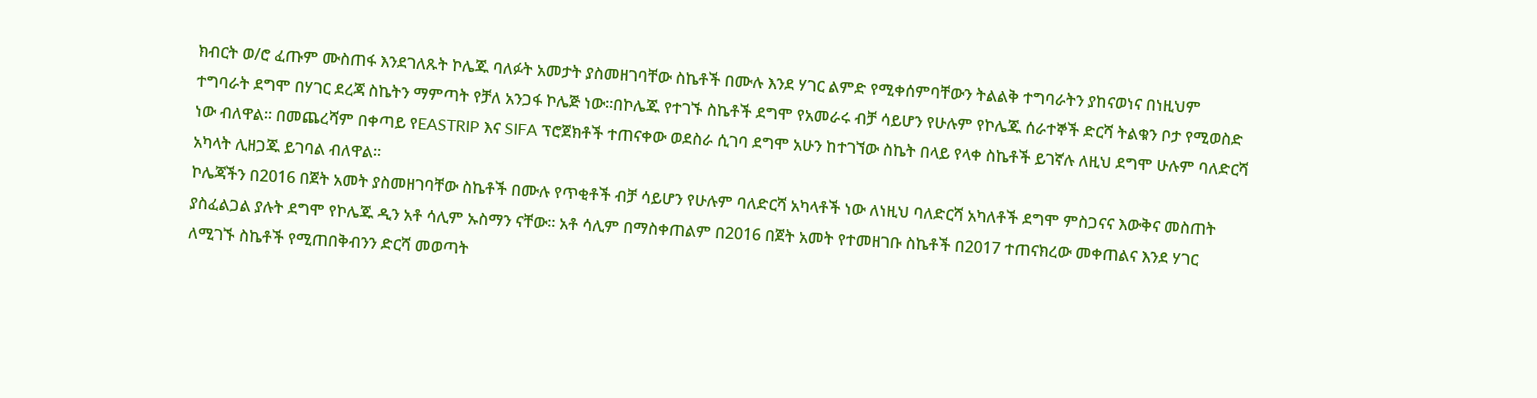ክብርት ወ/ሮ ፈጡም ሙስጠፋ እንደገለጹት ኮሌጁ ባለፉት አመታት ያስመዘገባቸው ስኬቶች በሙሉ እንደ ሃገር ልምድ የሚቀሰምባቸውን ትልልቅ ተግባራትን ያከናወነና በነዚህም ተግባራት ደግሞ በሃገር ደረጃ ስኬትን ማምጣት የቻለ አንጋፋ ኮሌጅ ነው፡፡በኮሌጁ የተገኙ ስኬቶች ደግሞ የአመራሩ ብቻ ሳይሆን የሁሉም የኮሌጁ ሰራተኞች ድርሻ ትልቁን ቦታ የሚወስድ ነው ብለዋል፡፡ በመጨረሻም በቀጣይ የEASTRIP እና SIFA ፕሮጀክቶች ተጠናቀው ወደስራ ሲገባ ደግሞ አሁን ከተገኘው ስኬት በላይ የላቀ ስኬቶች ይገኛሉ ለዚህ ደግሞ ሁሉም ባለድርሻ አካላት ሊዘጋጁ ይገባል ብለዋል፡፡
ኮሌጃችን በ2016 በጀት አመት ያስመዘገባቸው ስኬቶች በሙሉ የጥቂቶች ብቻ ሳይሆን የሁሉም ባለድርሻ አካላቶች ነው ለነዚህ ባለድርሻ አካለቶች ደግሞ ምስጋናና እውቅና መስጠት ያስፈልጋል ያሉት ደግሞ የኮሌጁ ዲን አቶ ሳሊም ኡስማን ናቸው፡፡ አቶ ሳሊም በማስቀጠልም በ2016 በጀት አመት የተመዘገቡ ስኬቶች በ2017 ተጠናክረው መቀጠልና እንደ ሃገር ለሚገኙ ስኬቶች የሚጠበቅብንን ድርሻ መወጣት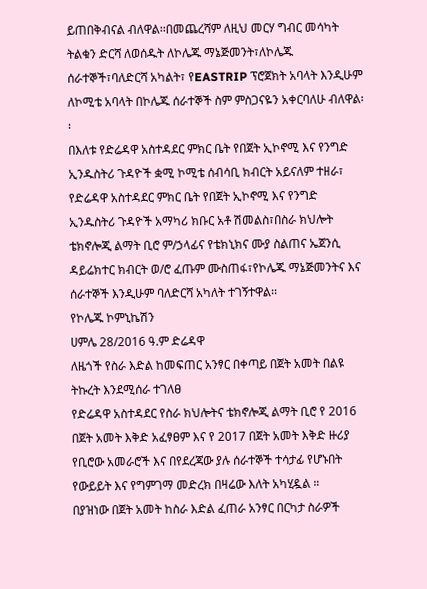ይጠበቅብናል ብለዋል፡፡በመጨረሻም ለዚህ መርሃ ግብር መሳካት ትልቁን ድርሻ ለወሰዱት ለኮሌጁ ማኔጅመንት፣ለኮሌጁ ሰራተኞች፣ባለድርሻ አካልት፣ የEASTRIP ፕሮጀክት አባላት እንዲሁም ለኮሚቴ አባላት በኮሌጁ ሰራተኞች ስም ምስጋናዬን አቀርባለሁ ብለዋል፡፡
በእለቱ የድሬዳዋ አስተዳደር ምክር ቤት የበጀት ኢኮኖሚ እና የንግድ ኢንዱስትሪ ጉዳዮች ቋሚ ኮሚቴ ሰብሳቢ ክብርት አይናለም ተዘራ፣ የድሬዳዋ አስተዳደር ምክር ቤት የበጀት ኢኮኖሚ እና የንግድ ኢንዱስትሪ ጉዳዮች አማካሪ ክቡር አቶ ሽመልስ፣በስራ ክህሎት ቴክኖሎጂ ልማት ቢሮ ም/ኃላፊና የቴክኒክና ሙያ ስልጠና ኤጀንሲ ዳይሬክተር ክብርት ወ/ሮ ፈጡም ሙስጠፋ፣የኮሌጁ ማኔጅመንትና እና ሰራተኞች እንዲሁም ባለድርሻ አካለት ተገኝተዋል፡፡
የኮሌጁ ኮምኒኬሽን
ሀምሌ 28/2016 ዓ.ም ድሬዳዋ
ለዜጎች የስራ እድል ከመፍጠር አንፃር በቀጣይ በጀት አመት በልዩ ትኩረት እንደሚሰራ ተገለፀ
የድሬዳዋ አስተዳደር የስራ ክህሎትና ቴክኖሎጂ ልማት ቢሮ የ 2016 በጀት አመት እቅድ አፈፃፀም እና የ 2017 በጀት አመት እቅድ ዙሪያ የቢሮው አመራሮች እና በየደረጃው ያሉ ሰራተኞች ተሳታፊ የሆኑበት የውይይት እና የግምገማ መድረክ በዛሬው እለት አካሂዷል ።
በያዝነው በጀት አመት ከስራ እድል ፈጠራ አንፃር በርካታ ስራዎች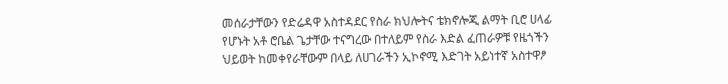መሰራታቸውን የድሬዳዋ አስተዳደር የስራ ክህሎትና ቴክኖሎጂ ልማት ቢሮ ሀላፊ የሆኑት አቶ ሮቤል ጌታቸው ተናግረው በተለይም የስራ እድል ፈጠራዎቹ የዜጎችን ህይወት ከመቀየራቸውም በላይ ለሀገራችን ኢኮኖሚ እድገት አይነተኛ አስተዋፆ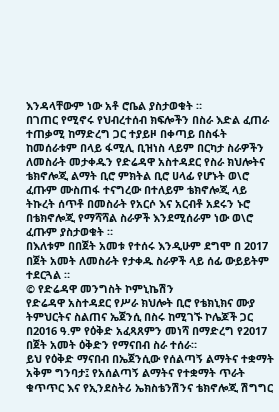እንዳላቸውም ነው አቶ ሮቤል ያስታወቁት ።
በገጠር የሚኖሩ የህብረተሰብ ክፍሎችን በስራ እድል ፈጠራ ተጠቃሚ ከማድረግ ጋር ተያይዞ በቀጣይ በስፋት ከመሰራቱም በላይ ፋሚሊ ቢዝነስ ላይም በርካታ ስራዎችን ለመስራት መታቀዱን የድሬዳዋ አስተዳደር የስራ ክህሎትና ቴክኖሎጂ ልማት ቢሮ ምክትል ቢሮ ሀላፊ የሆኑት ወ\ሮ ፈጡም ሙስጠፋ ተናግረው በተለይም ቴክኖሎጂ ላይ ትኩረት ሰጥቶ በመስራት የአርሶ እና አርብቶ አደሩን ኑሮ በቴክኖሎጂ የማሻሻል ስራዎች እንደሚሰራም ነው ወ\ሮ ፈጡም ያስታወቁት ።
በእለቱም በበጀት አመቱ የተሰሩ እንዲሁም ደግሞ በ 2017 በጀት አመት ለመስራት የታቀዱ ስራዎች ላይ ሰፊ ውይይትም ተደርጓል ።
© የድሬዳዋ መንግስት ኮምኒኬሽን
የድሬዳዋ አስተዳደር የሥራ ክህሎት ቢሮ የቴክኒክና ሙያ ትምህርትና ስልጠና ኤጀንሲ በስሩ ከሚገኙ ኮሌጆች ጋር በ2016 ዓ.ም የዕቅድ አፈጻጸምን መነሻ በማድረግ የ2017 በጀት አመት ዕቅድን የማናበብ ስራ ተሰራ።
ይህ የዕቅድ ማናበብ በኤጀንሲው የሰልጣኝ ልማትና ተቋማት አቅም ግንባታ፤ የአሰልጣኝ ልማትና የተቋማት ጥራት ቁጥጥር እና የኢንደስትሪ ኤክስቴንሽንና ቴክኖሎጂ ሽግግር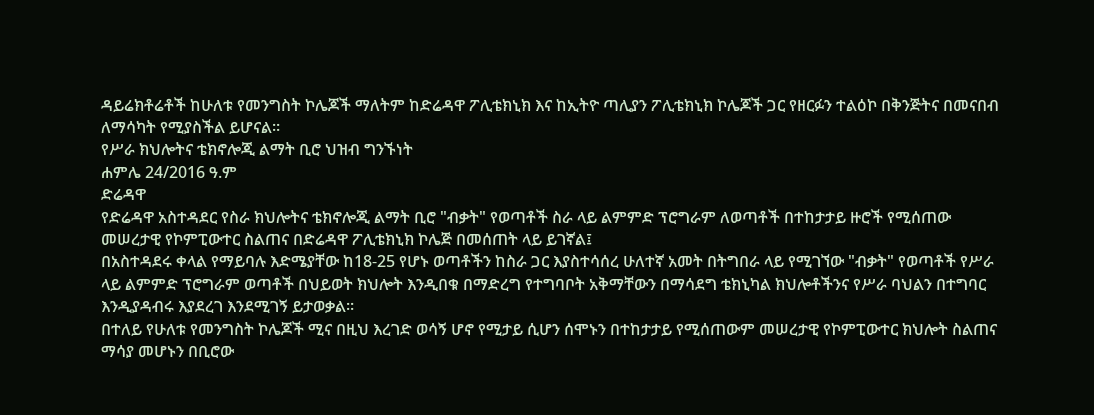ዳይሬክቶሬቶች ከሁለቱ የመንግስት ኮሌጆች ማለትም ከድሬዳዋ ፖሊቴክኒክ እና ከኢትዮ ጣሊያን ፖሊቴክኒክ ኮሌጆች ጋር የዘርፉን ተልዕኮ በቅንጅትና በመናበብ ለማሳካት የሚያስችል ይሆናል።
የሥራ ክህሎትና ቴክኖሎጂ ልማት ቢሮ ህዝብ ግንኙነት
ሐምሌ 24/2016 ዓ.ም
ድሬዳዋ
የድሬዳዋ አስተዳደር የስራ ክህሎትና ቴክኖሎጂ ልማት ቢሮ "ብቃት" የወጣቶች ስራ ላይ ልምምድ ፕሮግራም ለወጣቶች በተከታታይ ዙሮች የሚሰጠው መሠረታዊ የኮምፒውተር ስልጠና በድሬዳዋ ፖሊቴክኒክ ኮሌጅ በመሰጠት ላይ ይገኛል፤
በአስተዳደሩ ቀላል የማይባሉ እድሜያቸው ከ18-25 የሆኑ ወጣቶችን ከስራ ጋር እያስተሳሰረ ሁለተኛ አመት በትግበራ ላይ የሚገኘው "ብቃት" የወጣቶች የሥራ ላይ ልምምድ ፕሮግራም ወጣቶች በህይወት ክህሎት እንዲበቁ በማድረግ የተግባቦት አቅማቸውን በማሳደግ ቴክኒካል ክህሎቶችንና የሥራ ባህልን በተግባር እንዲያዳብሩ እያደረገ እንደሚገኝ ይታወቃል።
በተለይ የሁለቱ የመንግስት ኮሌጆች ሚና በዚህ እረገድ ወሳኝ ሆኖ የሚታይ ሲሆን ሰሞኑን በተከታታይ የሚሰጠውም መሠረታዊ የኮምፒውተር ክህሎት ስልጠና ማሳያ መሆኑን በቢሮው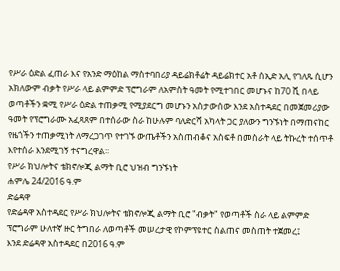የሥራ ዕድል ፈጠራ እና የአንድ ማዕከል ማስተባበሪያ ዳይሬክቶሬት ዳይሬክተር አቶ ሰኢድ አሊ የገለጹ ሲሆን አክለውም ብቃት የሥራ ላይ ልምምድ ፕሮግራም ለአምስት ዓመት የሚተገበር መሆኑና ከ70 ሺ በላይ ወጣቶችን ቋሚ የሥራ ዕድል ተጠቃሚ የሚያደርግ መሆኑን አስታውሰው እንደ አስተዳደር በመጀመሪያው ዓመት የፕሮግራሙ አፈጻጸም በተሰራው ስራ ከሁሉም ባለድርሻ አካላት ጋር ያለውን ግንኙነት በማጠናከር የዜጎችን ተጠቃሚነት ለማረጋገጥ የተገኙ ውጤቶችን አስጠብቆና አስፍቶ በመስራት ላይ ትኩረት ተሰጥቶ እየተሰራ እንደሚገኝ ተናግረዋል፡፡
የሥራ ክህሎትና ቴክኖሎጂ ልማት ቢሮ ህዝብ ግንኙነት
ሐምሌ 24/2016 ዓ.ም
ድሬዳዋ
የድሬዳዋ አስተዳደር የሥራ ክህሎትና ቴክኖሎጂ ልማት ቢሮ "ብቃት" የወጣቶች ስራ ላይ ልምምድ ፕሮግራም ሁለተኛ ዙር ትግበራ ለወጣቶች መሠረታዊ የኮምፕዩተር ስልጠና መስጠት ተጀመረ፤
እንደ ድሬዳዋ አስተዳደር በ2016 ዓ.ም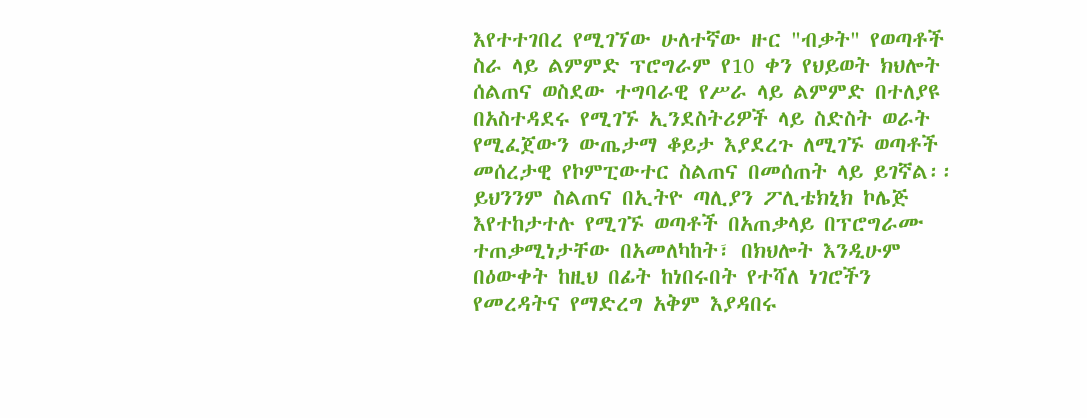እየተተገበረ የሚገኘው ሁለተኛው ዙር "ብቃት" የወጣቶች ስራ ላይ ልምምድ ፕሮግራም የ10 ቀን የህይወት ክህሎት ሰልጠና ወስደው ተግባራዊ የሥራ ላይ ልምምድ በተለያዩ በአስተዳደሩ የሚገኙ ኢንደስትሪዎች ላይ ስድስት ወራት የሚፈጀውን ውጤታማ ቆይታ እያደረጉ ለሚገኙ ወጣቶች መሰረታዊ የኮምፒውተር ስልጠና በመሰጠት ላይ ይገኛል፡፡
ይህንንም ስልጠና በኢትዮ ጣሊያን ፖሊቴክኒክ ኮሌጅ እየተከታተሉ የሚገኙ ወጣቶች በአጠቃላይ በፕሮግራሙ ተጠቃሚነታቸው በአመለካከት፣ በክህሎት እንዲሁም በዕውቀት ከዚህ በፊት ከነበሩበት የተሻለ ነገሮችን የመረዳትና የማድረግ አቅም እያዳበሩ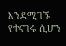እንደሚገኙ የተናገሩ ሲሆን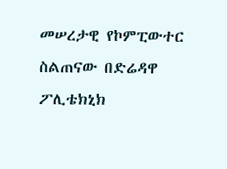መሠረታዊ የኮምፒውተር ስልጠናው በድሬዳዋ ፖሊቴክኒክ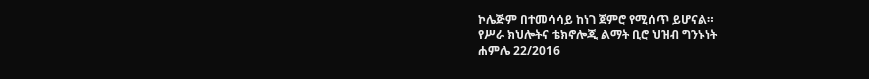ኮሌጅም በተመሳሳይ ከነገ ጀምሮ የሚሰጥ ይሆናል።
የሥራ ክህሎትና ቴክኖሎጂ ልማት ቢሮ ህዝብ ግንኑነት
ሐምሌ 22/2016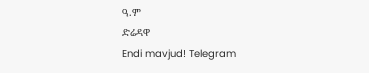ዓ.ም
ድሬዳዋ
Endi mavjud! Telegram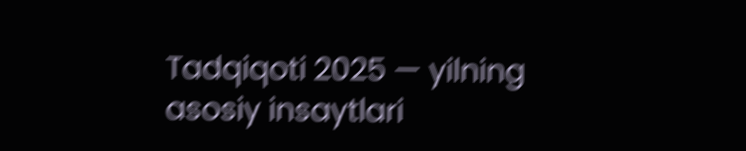Tadqiqoti 2025 — yilning asosiy insaytlari